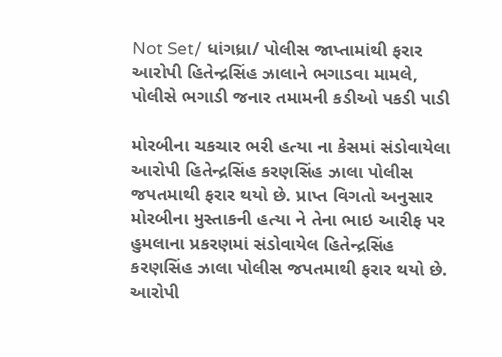Not Set/ ધાંગધ્રા/ પોલીસ જાપ્તામાંથી ફરાર આરોપી હિતેન્દ્રસિંહ ઝાલાને ભગાડવા મામલે, પોલીસે ભગાડી જનાર તમામની કડીઓ પકડી પાડી

મોરબીના ચકચાર ભરી હત્યા ના કેસમાં સંડોવાયેલા આરોપી હિતેન્દ્રસિંહ કરણસિંહ ઝાલા પોલીસ જપતમાથી ફરાર થયો છે. પ્રાપ્ત વિગતો અનુસાર મોરબીના મુસ્તાકની હત્યા ને તેના ભાઇ આરીફ પર હુમલાના પ્રકરણમાં સંડોવાયેલ હિતેન્દ્રસિંહ કરણસિંહ ઝાલા પોલીસ જપતમાથી ફરાર થયો છે. આરોપી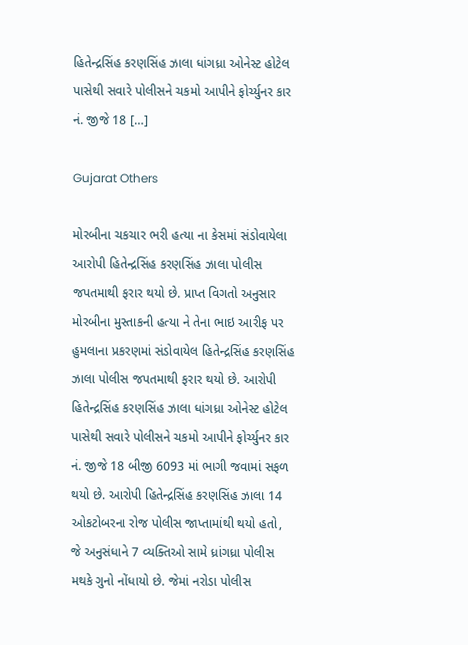હિતેન્દ્રસિંહ કરણસિંહ ઝાલા ધાંગધ્રા ઓનેસ્ટ હોટેલ પાસેથી સવારે પોલીસને ચકમો આપીને ફોર્ચ્યુનર કાર નં. જીજે 18 […]

Gujarat Others

મોરબીના ચકચાર ભરી હત્યા ના કેસમાં સંડોવાયેલા આરોપી હિતેન્દ્રસિંહ કરણસિંહ ઝાલા પોલીસ જપતમાથી ફરાર થયો છે. પ્રાપ્ત વિગતો અનુસાર મોરબીના મુસ્તાકની હત્યા ને તેના ભાઇ આરીફ પર હુમલાના પ્રકરણમાં સંડોવાયેલ હિતેન્દ્રસિંહ કરણસિંહ ઝાલા પોલીસ જપતમાથી ફરાર થયો છે. આરોપી હિતેન્દ્રસિંહ કરણસિંહ ઝાલા ધાંગધ્રા ઓનેસ્ટ હોટેલ પાસેથી સવારે પોલીસને ચકમો આપીને ફોર્ચ્યુનર કાર નં. જીજે 18 બીજી 6093 માં ભાગી જવામાં સફળ થયો છે. આરોપી હિતેન્દ્રસિંહ કરણસિંહ ઝાલા 14 ઓકટોબરના રોજ પોલીસ જાપ્તામાંથી થયો હતો, જે અનુસંધાને 7 વ્યક્તિઓ સામે ધ્રાંગધ્રા પોલીસ મથકે ગુનો નોંધાયો છે. જેમાં નરોડા પોલીસ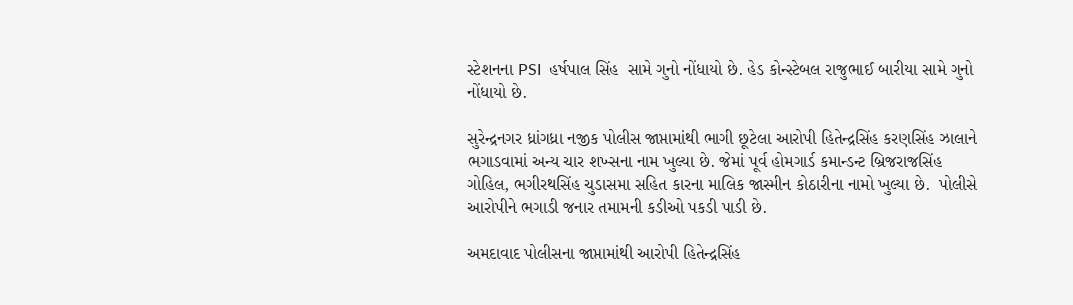સ્ટેશનના PSI  હર્ષપાલ સિંહ  સામે ગુનો નોંધાયો છે. હેડ કોન્સ્ટેબલ રાજુભાઈ બારીયા સામે ગુનો નોંધાયો છે.

સુરેન્દ્રનગર ધ્રાંગધ્રા નજીક પોલીસ જાપ્તામાંથી ભાગી છૂટેલા આરોપી હિતેન્દ્રસિંહ કરણસિંહ ઝાલાને ભગાડવામાં અન્ય ચાર શખ્સના નામ ખુલ્યા છે. જેમાં પૂર્વ હોમગાર્ડ કમાન્ડન્ટ બ્રિજરાજસિંહ ગોહિલ, ભગીરથસિંહ ચુડાસમા સહિત કારના માલિક જાસ્મીન કોઠારીના નામો ખુલ્યા છે.  પોલીસે આરોપીને ભગાડી જનાર તમામની કડીઓ પકડી પાડી છે.

અમદાવાદ પોલીસના જાપ્તામાંથી આરોપી હિતેન્દ્રસિંહ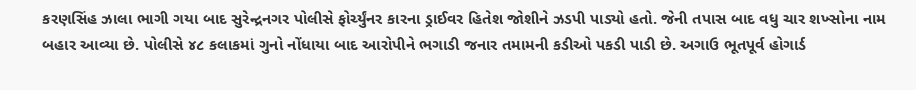કરણસિંહ ઝાલા ભાગી ગયા બાદ સુરેન્દ્રનગર પોલીસે ફોર્ચ્યુંનર કારના ડ્રાઈવર હિતેશ જોશીને ઝડપી પાડ્યો હતો. જેની તપાસ બાદ વધુ ચાર શખ્સોના નામ બહાર આવ્યા છે. પોલીસે ૪૮ કલાકમાં ગુનો નોંધાયા બાદ આરોપીને ભગાડી જનાર તમામની કડીઓ પકડી પાડી છે. અગાઉ ભૂતપૂર્વ હોગાર્ડ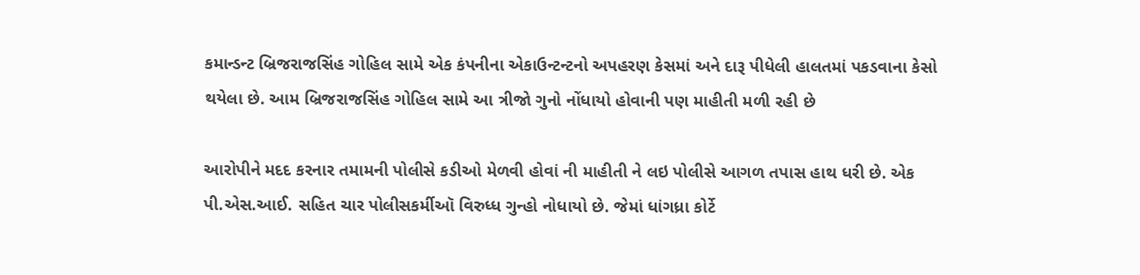કમાન્ડન્ટ બ્રિજરાજસિંહ ગોહિલ સામે એક કંપનીના એકાઉન્ટન્ટનો અપહરણ કેસમાં અને દારૂ પીધેલી હાલતમાં પકડવાના કેસો થયેલા છે. આમ બ્રિજરાજસિંહ ગોહિલ સામે આ ત્રીજો ગુનો નોંધાયો હોવાની પણ માહીતી મળી રહી છે

આરોપીને મદદ કરનાર તમામની પોલીસે કડીઓ મેળવી હોવાં ની માહીતી ને લઇ પોલીસે આગળ તપાસ હાથ ધરી છે. એક પી.એસ.આઈ. સહિત ચાર પોલીસકર્મીઑ વિરુધ્ધ ગુન્હો નોધાયો છે. જેમાં ધાંગધ્રા કોર્ટે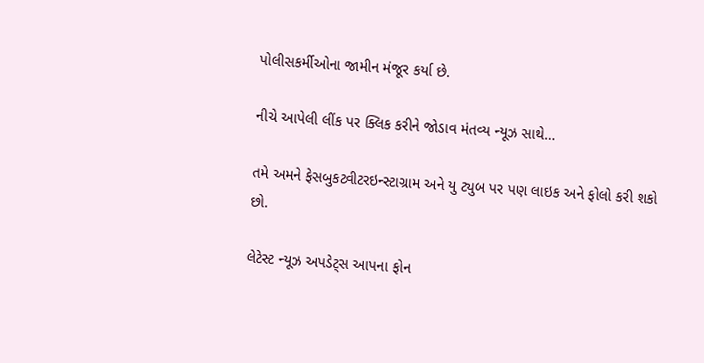પોલીસકર્મીઓના જામીન મંજૂર કર્યા છે.

નીચે આપેલી લીંક પર ક્લિક કરીને જોડાવ મંતવ્ય ન્યૂઝ સાથે…

તમે અમને ફેસબુકટ્વીટરઇન્સ્ટાગ્રામ અને યુ ટ્યુબ પર પણ લાઇક અને ફોલો કરી શકો છો.

લેટેસ્ટ ન્યૂઝ અપડેટ્સ આપના ફોન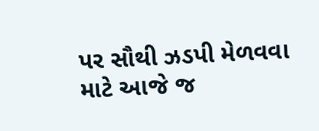પર સૌથી ઝડપી મેળવવા માટે આજે જ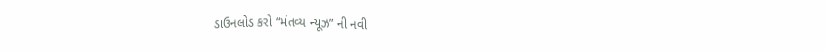ડાઉનલોડ કરો “મંતવ્ય ન્યૂઝ” ની નવી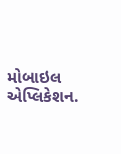મોબાઇલ એપ્લિકેશન.